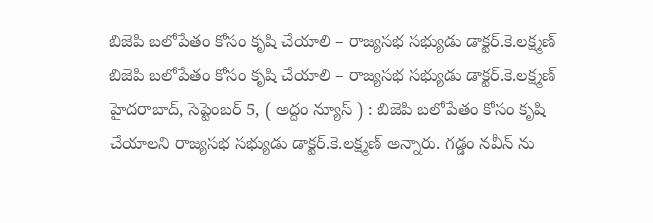బిజెపి బలోపేతం కోసం కృషి చేయాలి – రాజ్యసభ సభ్యుడు డాక్టర్.కె.లక్ష్మణ్
బిజెపి బలోపేతం కోసం కృషి చేయాలి – రాజ్యసభ సభ్యుడు డాక్టర్.కె.లక్ష్మణ్ హైదరాబాద్, సెప్టెంబర్ 5, ( అద్దం న్యూస్ ) : బిజెపి బలోపేతం కోసం కృషి చేయాలని రాజ్యసభ సభ్యుడు డాక్టర్.కె.లక్ష్మణ్ అన్నారు. గడ్డం నవీన్ ను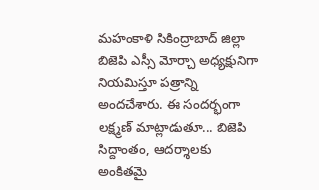మహంకాళి సికింద్రాబాద్ జిల్లా బిజెపి ఎస్సీ మోర్చా అధ్యక్షునిగా నియమిస్తూ పత్రాన్ని అందచేశారు. ఈ సందర్భంగా లక్ష్మణ్ మాట్లాడుతూ... బిజెపి సిద్దాంతం, ఆదర్శాలకు అంకితమై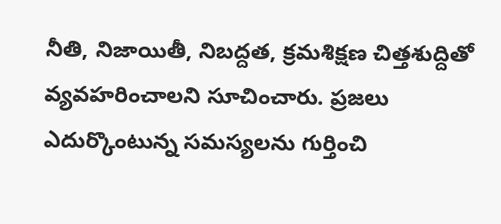నీతి, నిజాయితీ, నిబద్దత, క్రమశిక్షణ చిత్తశుద్దితో వ్యవహరించాలని సూచించారు. ప్రజలు ఎదుర్కొంటున్న సమస్యలను గుర్తించి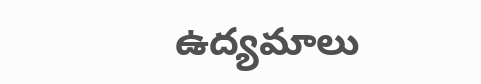ఉద్యమాలు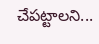చేపట్టాలని...